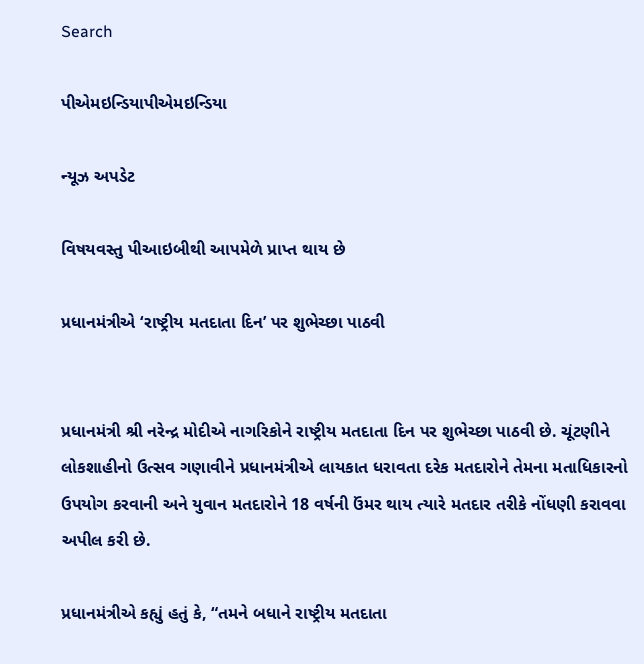Search

પીએમઇન્ડિયાપીએમઇન્ડિયા

ન્યૂઝ અપડેટ

વિષયવસ્તુ પીઆઇબીથી આપમેળે પ્રાપ્ત થાય છે

પ્રધાનમંત્રીએ ‘રાષ્ટ્રીય મતદાતા દિન’ પર શુભેચ્છા પાઠવી


પ્રધાનમંત્રી શ્રી નરેન્દ્ર મોદીએ નાગરિકોને રાષ્ટ્રીય મતદાતા દિન પર શુભેચ્છા પાઠવી છે. ચૂંટણીને લોકશાહીનો ઉત્સવ ગણાવીને પ્રધાનમંત્રીએ લાયકાત ધરાવતા દરેક મતદારોને તેમના મતાધિકારનો ઉપયોગ કરવાની અને યુવાન મતદારોને 18 વર્ષની ઉંમર થાય ત્યારે મતદાર તરીકે નોંધણી કરાવવા અપીલ કરી છે.

પ્રધાનમંત્રીએ કહ્યું હતું કે, “તમને બધાને રાષ્ટ્રીય મતદાતા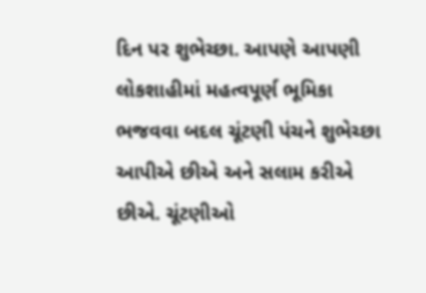દિન પર શુભેચ્છા. આપણે આપણી લોકશાહીમાં મહત્વપૂર્ણ ભૂમિકા ભજવવા બદલ ચૂંટણી પંચને શુભેચ્છા આપીએ છીએ અને સલામ કરીએ છીએ. ચૂંટણીઓ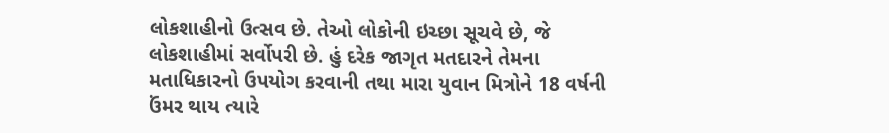લોકશાહીનો ઉત્સવ છે. તેઓ લોકોની ઇચ્છા સૂચવે છે, જે લોકશાહીમાં સર્વોપરી છે. હું દરેક જાગૃત મતદારને તેમના મતાધિકારનો ઉપયોગ કરવાની તથા મારા યુવાન મિત્રોને 18 વર્ષની ઉંમર થાય ત્યારે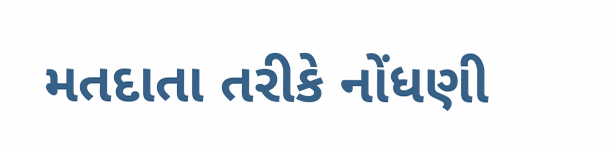મતદાતા તરીકે નોંધણી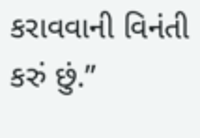કરાવવાની વિનંતી કરું છું.”